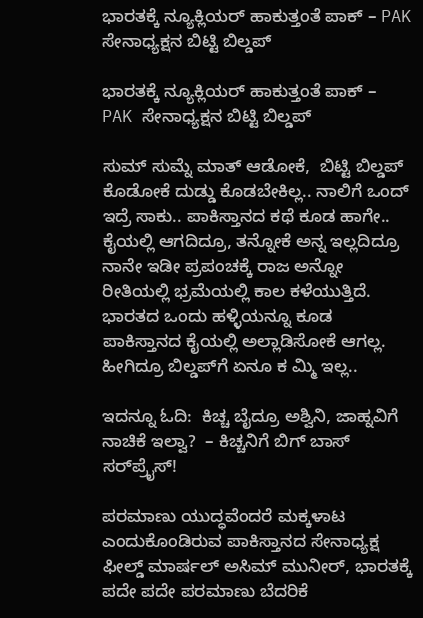ಭಾರತಕ್ಕೆ ನ್ಯೂಕ್ಲಿಯರ್ ಹಾಕುತ್ತಂತೆ ಪಾಕ್ – PAK ಸೇನಾಧ್ಯಕ್ಷನ ಬಿಟ್ಟಿ ಬಿಲ್ಡಪ್

ಭಾರತಕ್ಕೆ ನ್ಯೂಕ್ಲಿಯರ್ ಹಾಕುತ್ತಂತೆ ಪಾಕ್ –   PAK ಸೇನಾಧ್ಯಕ್ಷನ ಬಿಟ್ಟಿ ಬಿಲ್ಡಪ್

ಸುಮ್ ಸುಮ್ನೆ ಮಾತ್ ಆಡೋಕೆ,  ಬಿಟ್ಟಿ ಬಿಲ್ಡಪ್ ಕೊಡೋಕೆ ದುಡ್ಡು ಕೊಡಬೇಕಿಲ್ಲ.. ನಾಲಿಗೆ ಒಂದ್ ಇದ್ರೆ ಸಾಕು.. ಪಾಕಿಸ್ತಾನದ ಕಥೆ ಕೂಡ ಹಾಗೇ.. ಕೈಯಲ್ಲಿ ಆಗದಿದ್ರೂ, ತನ್ನೋಕೆ ಅನ್ನ ಇಲ್ಲದಿದ್ರೂ ನಾನೇ ಇಡೀ ಪ್ರಪಂಚಕ್ಕೆ ರಾಜ ಅನ್ನೋ ರೀತಿಯಲ್ಲಿ ಭ್ರಮೆಯಲ್ಲಿ ಕಾಲ ಕಳೆಯುತ್ತಿದೆ. ಭಾರತದ ಒಂದು ಹಳ್ಳಿಯನ್ನೂ ಕೂಡ ಪಾಕಿಸ್ತಾನದ ಕೈಯಲ್ಲಿ ಅಲ್ಲಾಡಿಸೋಕೆ ಆಗಲ್ಲ. ಹೀಗಿದ್ರೂ ಬಿಲ್ಡಪ್‌ಗೆ ಏನೂ ಕ ಮ್ಮಿ ಇಲ್ಲ..

ಇದನ್ನೂ ಓದಿ:  ಕಿಚ್ಚ ಬೈದ್ರೂ ಅಶ್ವಿನಿ, ಜಾಹ್ನವಿಗೆ ನಾಚಿಕೆ ಇಲ್ವಾ?  – ಕಿಚ್ಚನಿಗೆ ಬಿಗ್‌ ಬಾಸ್‌ ಸರ್‌ಪ್ರೈಸ್‌!

ಪರಮಾಣು ಯುದ್ಧವೆಂದರೆ ಮಕ್ಕಳಾಟ ಎಂದುಕೊಂಡಿರುವ ಪಾಕಿಸ್ತಾನದ ಸೇನಾಧ್ಯಕ್ಷ ಫೀಲ್ಡ್‌ ಮಾರ್ಷಲ್‌ ಅಸಿಮ್‌ ಮುನೀರ್‌, ಭಾರತಕ್ಕೆ ಪದೇ ಪದೇ ಪರಮಾಣು ಬೆದರಿಕೆ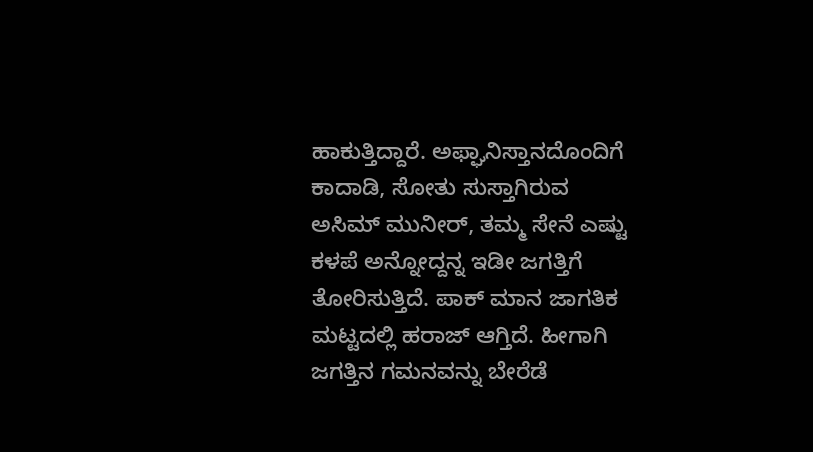ಹಾಕುತ್ತಿದ್ದಾರೆ. ಅಫ್ಘಾನಿಸ್ತಾನದೊಂದಿಗೆ ಕಾದಾಡಿ, ಸೋತು ಸುಸ್ತಾಗಿರುವ ಅಸಿಮ್‌ ಮುನೀರ್‌, ತಮ್ಮ ಸೇನೆ ಎಷ್ಟು ಕಳಪೆ ಅನ್ನೋದ್ದನ್ನ ಇಡೀ ಜಗತ್ತಿಗೆ ತೋರಿಸುತ್ತಿದೆ. ಪಾಕ್ ಮಾನ ಜಾಗತಿಕ ಮಟ್ಟದಲ್ಲಿ ಹರಾಜ್ ಆಗ್ತಿದೆ. ಹೀಗಾಗಿ ಜಗತ್ತಿನ ಗಮನವನ್ನು ಬೇರೆಡೆ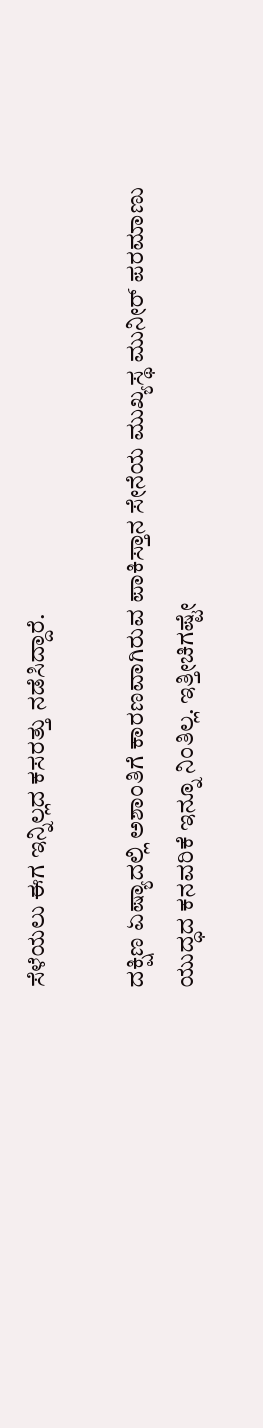ಸೆಳೆಯಲು ಈಗ ಇನ್ನಿಲ್ಲದ ಕಸರತ್ತು ನಡೆಸಿದ್ದಾರೆ.

ದಕ್ಷಿಣ ಏಷ್ಯಾದಲ್ಲಿ ಅಶಾಂತಿಗೆ ಕಾರಣವಾಗಿರುವ ಪಾಕಿಸ್ತಾನ ಸೇನೆಯ ಮುಖ್ಯಸ್ಥ ಮುನೀರ್‌ ಪರಮಾಣು ಯುದ್ಧದ ಕನವರಿಕೆ ಇನ್ನೂ ನಿಂತಿಲ್ಲ. ಇತ್ತೀಚಿಗಷ್ಟೇ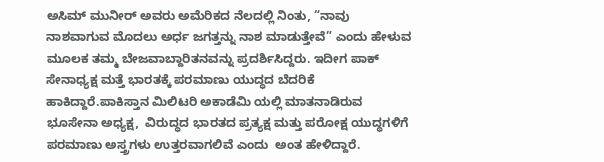ಅಸಿಮ್‌ ಮುನೀರ್‌ ಅವರು ಅಮೆರಿಕದ ನೆಲದಲ್ಲಿ ನಿಂತು, “ನಾವು ನಾಶವಾಗುವ ಮೊದಲು ಅರ್ಧ ಜಗತ್ತನ್ನು ನಾಶ ಮಾಡುತ್ತೇವೆ” ಎಂದು ಹೇಳುವ ಮೂಲಕ ತಮ್ಮ ಬೇಜವಾಬ್ದಾರಿತನವನ್ನು ಪ್ರದರ್ಶಿಸಿದ್ದರು. ಇದೀಗ ಪಾಕ್‌ ಸೇನಾಧ್ಯಕ್ಷ ಮತ್ತೆ ಭಾರತಕ್ಕೆ ಪರಮಾಣು ಯುದ್ಧದ ಬೆದರಿಕೆ ಹಾಕಿದ್ದಾರೆ.ಪಾಕಿಸ್ತಾನ ಮಿಲಿಟರಿ ಅಕಾಡೆಮಿ ಯಲ್ಲಿ ಮಾತನಾಡಿರುವ ಭೂಸೇನಾ ಅಧ್ಯಕ್ಷ,  ವಿರುದ್ಧದ ಭಾರತದ ಪ್ರತ್ಯಕ್ಷ ಮತ್ತು ಪರೋಕ್ಷ ಯುದ್ಧಗಳಿಗೆ ಪರಮಾಣು ಅಸ್ತ್ರಗಳು ಉತ್ತರವಾಗಲಿವೆ ಎಂದು  ಅಂತ ಹೇಳಿದ್ದಾರೆ.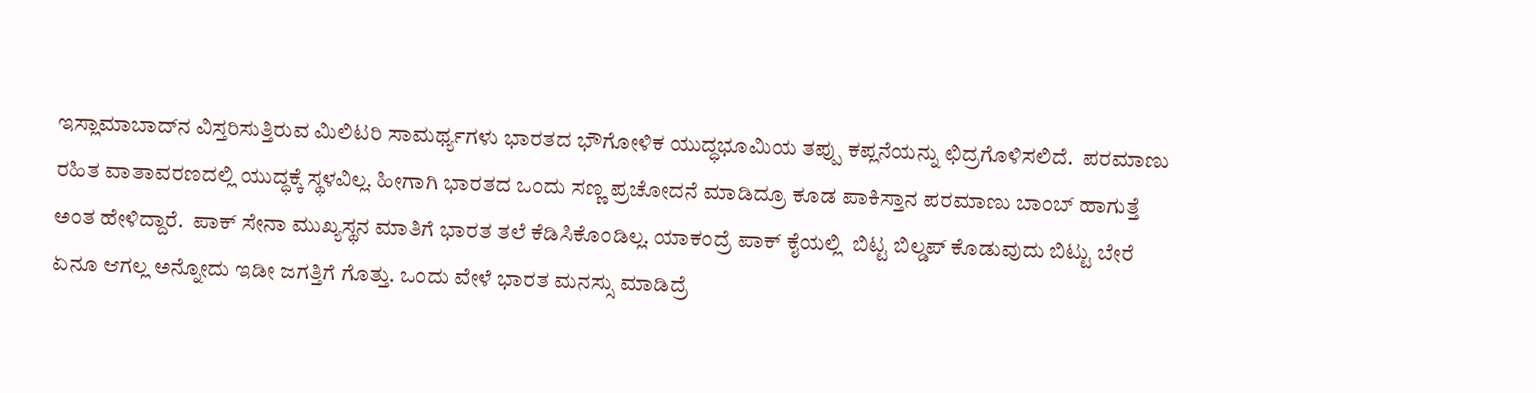ಇಸ್ಲಾಮಾಬಾದ್‌ನ ವಿಸ್ತರಿಸುತ್ತಿರುವ ಮಿಲಿಟರಿ ಸಾಮರ್ಥ್ಯಗಳು ಭಾರತದ ಭೌಗೋಳಿಕ ಯುದ್ಧಭೂಮಿಯ ತಪ್ಪು ಕಪ್ಲನೆಯನ್ನು ಛಿದ್ರಗೊಳಿಸಲಿದೆ.  ಪರಮಾಣು ರಹಿತ ವಾತಾವರಣದಲ್ಲಿ ಯುದ್ಧಕ್ಕೆ ಸ್ಥಳವಿಲ್ಲ. ಹೀಗಾಗಿ ಭಾರತದ ಒಂದು ಸಣ್ಣ ಪ್ರಚೋದನೆ ಮಾಡಿದ್ರೂ ಕೂಡ ಪಾಕಿಸ್ತಾನ ಪರಮಾಣು ಬಾಂಬ್ ಹಾಗುತ್ತೆ ಅಂತ ಹೇಳಿದ್ದಾರೆ.  ಪಾಕ್ ಸೇನಾ ಮುಖ್ಯಸ್ಥನ ಮಾತಿಗೆ ಭಾರತ ತಲೆ ಕೆಡಿಸಿಕೊಂಡಿಲ್ಲ. ಯಾಕಂದ್ರೆ ಪಾಕ್‌ ಕೈಯಲ್ಲಿ  ಬಿಟ್ಟ ಬಿಲ್ಡಪ್ ಕೊಡುವುದು ಬಿಟ್ಟು ಬೇರೆ ಏನೂ ಆಗಲ್ಲ ಅನ್ನೋದು ಇಡೀ ಜಗತ್ತಿಗೆ ಗೊತ್ತು. ಒಂದು ವೇಳೆ ಭಾರತ ಮನಸ್ಸು ಮಾಡಿದ್ರೆ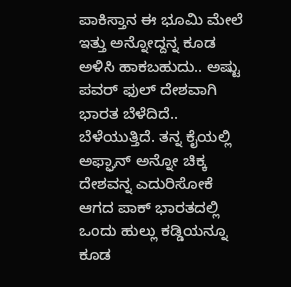ಪಾಕಿಸ್ತಾನ ಈ ಭೂಮಿ ಮೇಲೆ ಇತ್ತು ಅನ್ನೋದ್ದನ್ನ ಕೂಡ ಅಳಿಸಿ ಹಾಕಬಹುದು.. ಅಷ್ಟು ಪವರ್ ಫುಲ್ ದೇಶವಾಗಿ ಭಾರತ ಬೆಳೆದಿದೆ.. ಬೆಳೆಯುತ್ತಿದೆ. ತನ್ನ ಕೈಯಲ್ಲಿ ಅಫ್ಘಾನ್ ಅನ್ನೋ ಚಿಕ್ಕ ದೇಶವನ್ನ ಎದುರಿಸೋಕೆ ಆಗದ ಪಾಕ್ ಭಾರತದಲ್ಲಿ ಒಂದು ಹುಲ್ಲು ಕಡ್ಡಿಯನ್ನೂ ಕೂಡ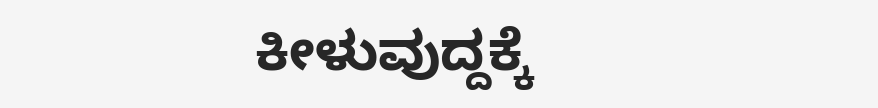ಕೀಳುವುದ್ದಕ್ಕೆ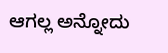ಆಗಲ್ಲ ಅನ್ನೋದು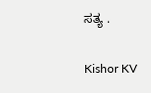ಸತ್ಯ .

Kishor KV